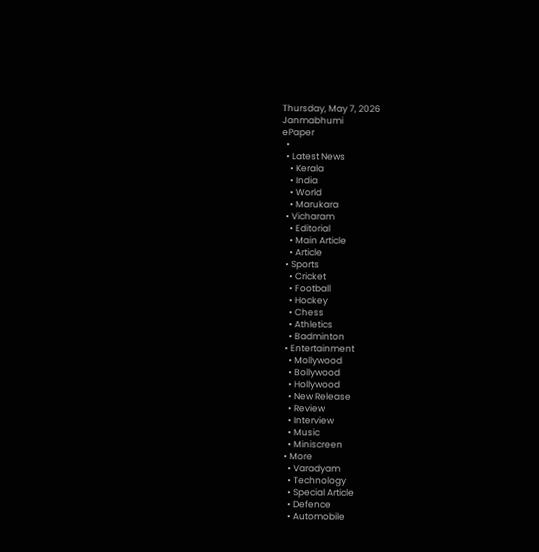Thursday, May 7, 2026
Janmabhumi
ePaper
  •
  • Latest News
    • Kerala
    • India
    • World
    • Marukara
  • Vicharam
    • Editorial
    • Main Article
    • Article
  • Sports
    • Cricket
    • Football
    • Hockey
    • Chess
    • Athletics
    • Badminton
  • Entertainment
    • Mollywood
    • Bollywood
    • Hollywood
    • New Release
    • Review
    • Interview
    • Music
    • Miniscreen
  • More
    • Varadyam
    • Technology
    • Special Article
    • Defence
    • Automobile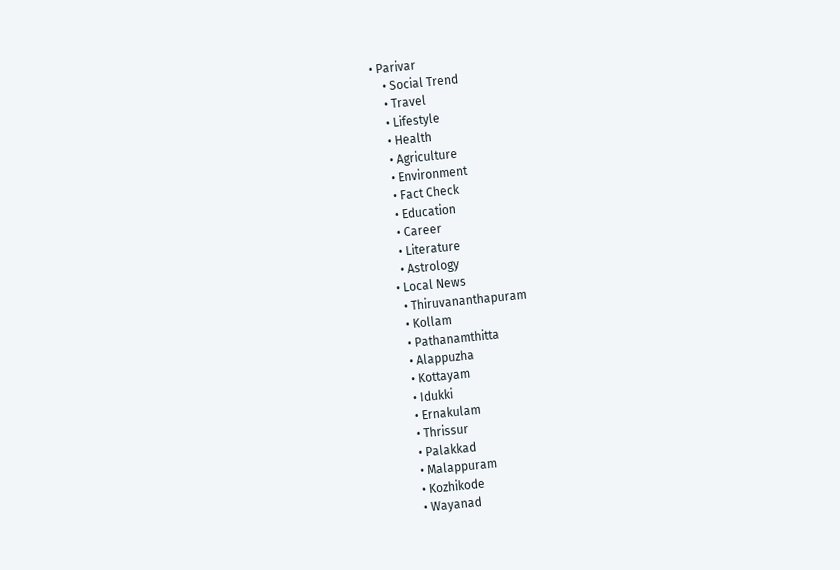• Parivar
    • Social Trend
    • Travel
    • Lifestyle
    • Health
    • Agriculture
    • Environment
    • Fact Check
    • Education
    • Career
    • Literature
    • Astrology
  • Local News
    • Thiruvananthapuram
    • Kollam
    • Pathanamthitta
    • Alappuzha
    • Kottayam
    • Idukki
    • Ernakulam
    • Thrissur
    • Palakkad
    • Malappuram
    • Kozhikode
    • Wayanad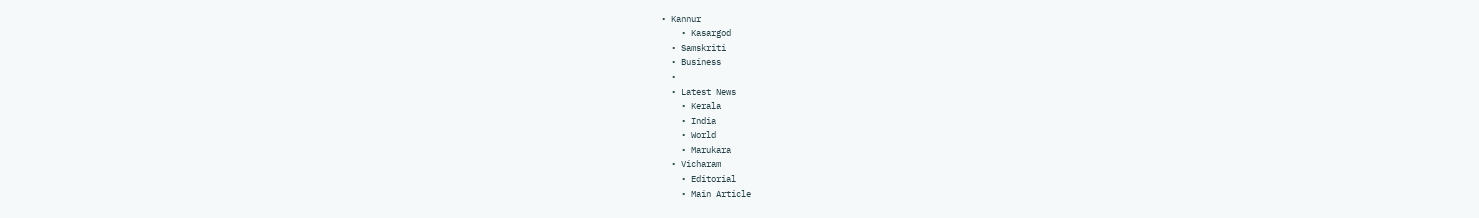• Kannur
    • Kasargod
  • Samskriti
  • Business
  •
  • Latest News
    • Kerala
    • India
    • World
    • Marukara
  • Vicharam
    • Editorial
    • Main Article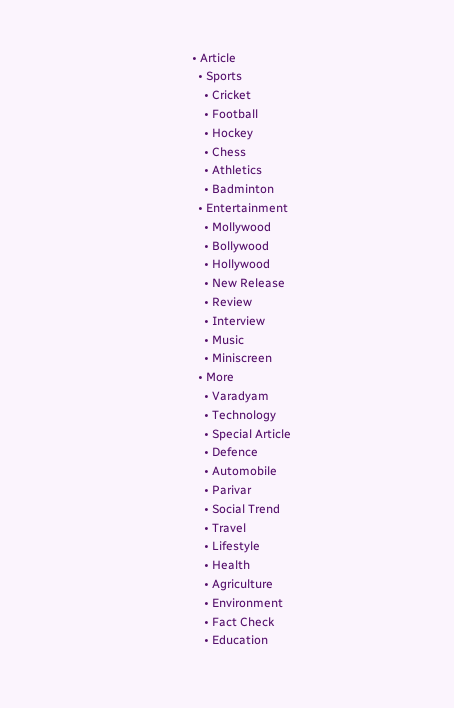• Article
  • Sports
    • Cricket
    • Football
    • Hockey
    • Chess
    • Athletics
    • Badminton
  • Entertainment
    • Mollywood
    • Bollywood
    • Hollywood
    • New Release
    • Review
    • Interview
    • Music
    • Miniscreen
  • More
    • Varadyam
    • Technology
    • Special Article
    • Defence
    • Automobile
    • Parivar
    • Social Trend
    • Travel
    • Lifestyle
    • Health
    • Agriculture
    • Environment
    • Fact Check
    • Education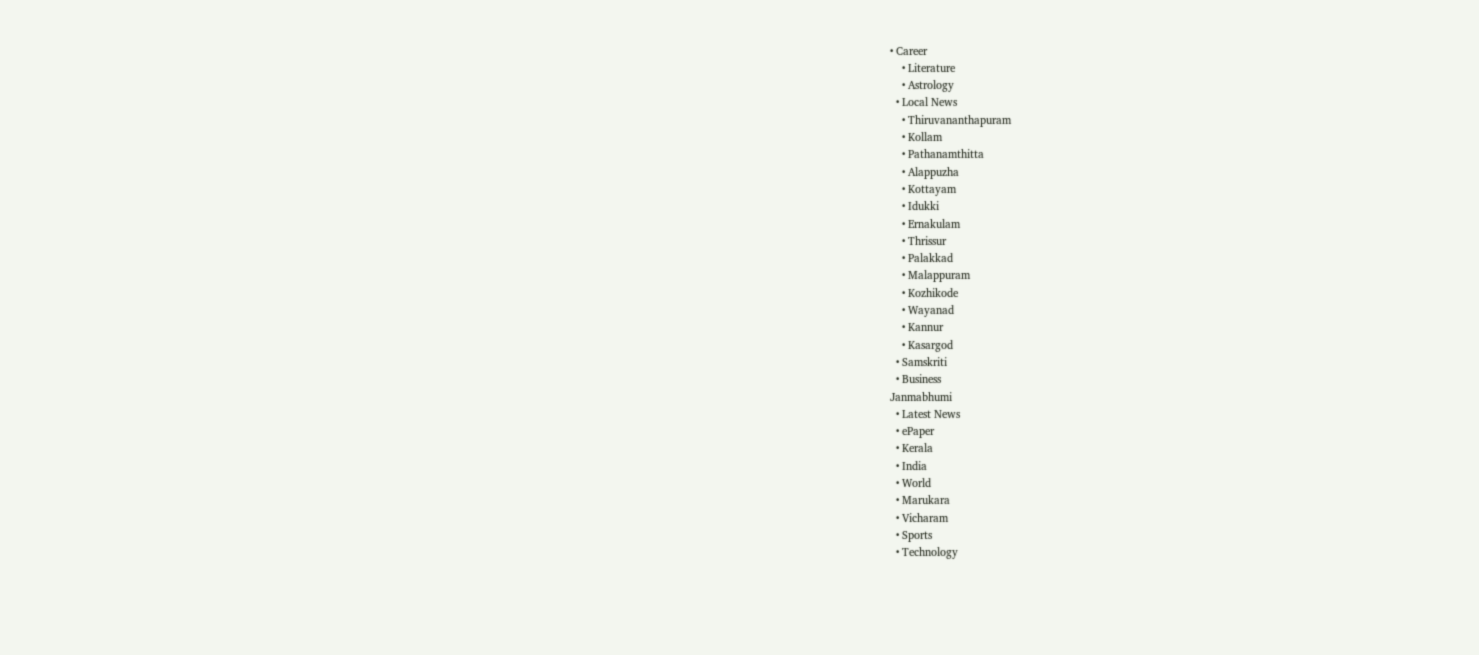• Career
    • Literature
    • Astrology
  • Local News
    • Thiruvananthapuram
    • Kollam
    • Pathanamthitta
    • Alappuzha
    • Kottayam
    • Idukki
    • Ernakulam
    • Thrissur
    • Palakkad
    • Malappuram
    • Kozhikode
    • Wayanad
    • Kannur
    • Kasargod
  • Samskriti
  • Business
Janmabhumi
  • Latest News
  • ePaper
  • Kerala
  • India
  • World
  • Marukara
  • Vicharam
  • Sports
  • Technology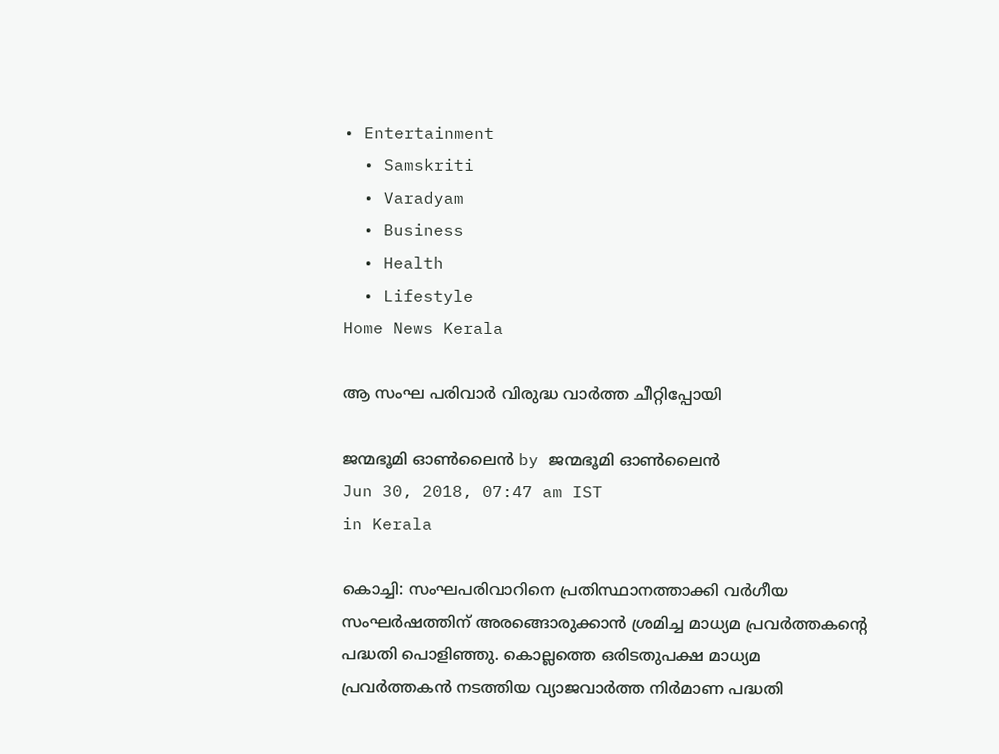• Entertainment
  • Samskriti
  • Varadyam
  • Business
  • Health
  • Lifestyle
Home News Kerala

ആ സംഘ പരിവാർ വിരുദ്ധ വാർത്ത ചീറ്റിപ്പോയി

ജന്മഭൂമി ഓണ്‍ലൈന്‍ by ജന്മഭൂമി ഓണ്‍ലൈന്‍
Jun 30, 2018, 07:47 am IST
in Kerala

കൊച്ചി: സംഘപരിവാറിനെ പ്രതിസ്ഥാനത്താക്കി വർഗീയ സംഘർഷത്തിന് അരങ്ങൊരുക്കാൻ ശ്രമിച്ച മാധ്യമ പ്രവർത്തകന്റെ പദ്ധതി പൊളിഞ്ഞു. കൊല്ലത്തെ ഒരിടതുപക്ഷ മാധ്യമ പ്രവർത്തകൻ നടത്തിയ വ്യാജവാർത്ത നിർമാണ പദ്ധതി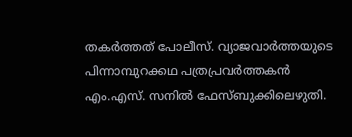തകർത്തത് പോലീസ്. വ്യാജവാർത്തയുടെ പിന്നാമ്പുറക്കഥ പത്രപ്രവർത്തകൻ എം.എസ്. സനിൽ ഫേസ്ബുക്കിലെഴുതി.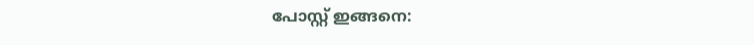പോസ്റ്റ് ഇങ്ങനെ: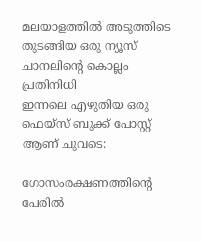മലയാളത്തില്‍ അടുത്തിടെ തുടങ്ങിയ ഒരു ന്യൂസ് ചാനലിന്റെ കൊല്ലം പ്രതിനിധി
ഇന്നലെ എഴുതിയ ഒരു ഫെയ്സ് ബുക്ക് പോസ്റ്റ് ആണ് ചുവടെ:

ഗോസംരക്ഷണത്തിന്റെ പേരില്‍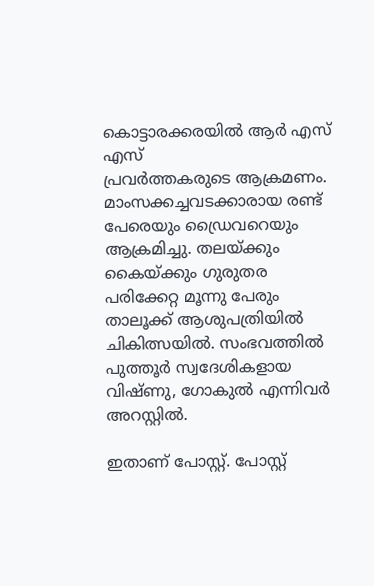കൊട്ടാരക്കരയില്‍ ആര്‍ എസ് എസ്
പ്രവര്‍ത്തകരുടെ ആക്രമണം. മാംസക്കച്ചവടക്കാരായ രണ്ട് പേരെയും ഡ്രൈവറെയും
ആക്രമിച്ചു. തലയ്‌ക്കും കൈയ്‌ക്കും ഗുരുതര പരിക്കേറ്റ മൂന്നു പേരും
താലൂക്ക് ആശുപത്രിയില്‍ ചികിത്സയില്‍. സംഭവത്തില്‍ പുത്തൂര്‍ സ്വദേശികളായ
വിഷ്ണു, ഗോകുല്‍ എന്നിവര്‍ അറസ്റ്റില്‍.

ഇതാണ് പോസ്റ്റ്. പോസ്റ്റ്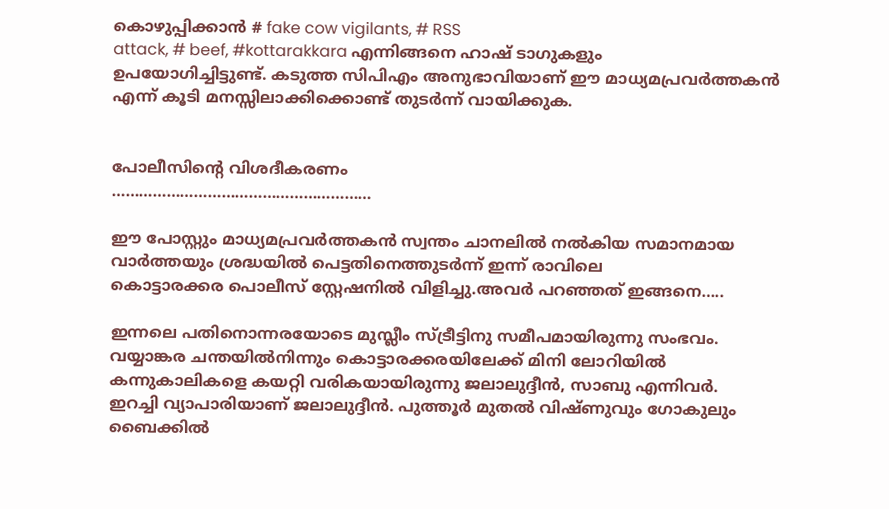കൊഴുപ്പിക്കാന്‍ # fake cow vigilants, # RSS
attack, # beef, #kottarakkara എന്നിങ്ങനെ ഹാഷ് ടാഗുകളും
ഉപയോഗിച്ചിട്ടുണ്ട്. കടുത്ത സിപിഎം അനുഭാവിയാണ് ഈ മാധ്യമപ്രവര്‍ത്തകന്‍
എന്ന്‍ കൂടി മനസ്സിലാക്കിക്കൊണ്ട് തുടര്‍ന്ന്‍ വായിക്കുക.


പോലീസിന്റെ വിശദീകരണം
…………………………………………………

ഈ പോസ്റ്റും മാധ്യമപ്രവര്‍ത്തകന്‍ സ്വന്തം ചാനലില്‍ നല്‍കിയ സമാനമായ
വാര്‍ത്തയും ശ്രദ്ധയില്‍ പെട്ടതിനെത്തുടര്‍ന്ന് ഇന്ന്‍ രാവിലെ
കൊട്ടാരക്കര പൊലീസ് സ്റ്റേഷനില്‍ വിളിച്ചു.അവര്‍ പറഞ്ഞത് ഇങ്ങനെ…..

ഇന്നലെ പതിനൊന്നരയോടെ മുസ്ലീം സ്ട്രീട്ടിനു സമീപമായിരുന്നു സംഭവം.
വയ്യാങ്കര ചന്തയില്‍നിന്നും കൊട്ടാരക്കരയിലേക്ക് മിനി ലോറിയില്‍
കന്നുകാലികളെ കയറ്റി വരികയായിരുന്നു ജലാലുദ്ദീന്‍, സാബു എന്നിവര്‍.
ഇറച്ചി വ്യാപാരിയാണ് ജലാലുദ്ദീന്‍. പുത്തൂര്‍ മുതല്‍ വിഷ്ണുവും ഗോകുലും
ബൈക്കില്‍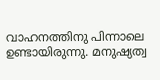വാഹനത്തിനു പിന്നാലെ ഉണ്ടായിരുന്നു. മനുഷ്യത്വ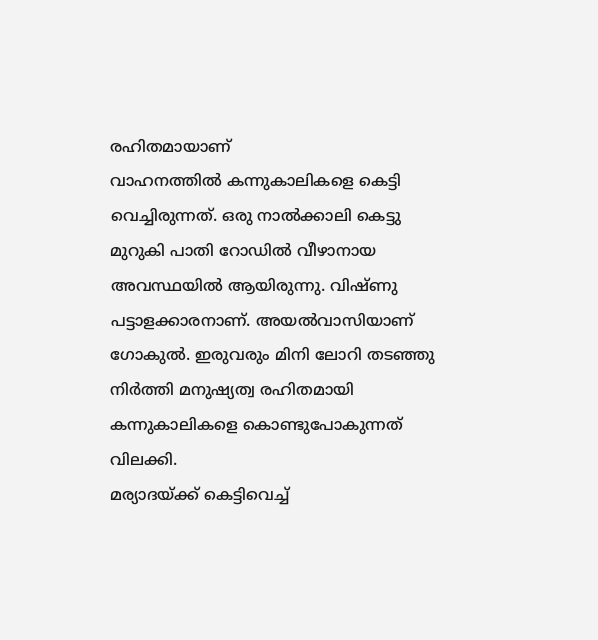രഹിതമായാണ്
വാഹനത്തില്‍ കന്നുകാലികളെ കെട്ടി വെച്ചിരുന്നത്. ഒരു നാല്‍ക്കാലി കെട്ടു
മുറുകി പാതി റോഡില്‍ വീഴാനായ അവസ്ഥയില്‍ ആയിരുന്നു. വിഷ്ണു
പട്ടാളക്കാരനാണ്‌. അയല്‍വാസിയാണ് ഗോകുല്‍. ഇരുവരും മിനി ലോറി തടഞ്ഞു
നിര്‍ത്തി മനുഷ്യത്വ രഹിതമായി കന്നുകാലികളെ കൊണ്ടുപോകുന്നത് വിലക്കി.
മര്യാദയ്‌ക്ക് കെട്ടിവെച്ച്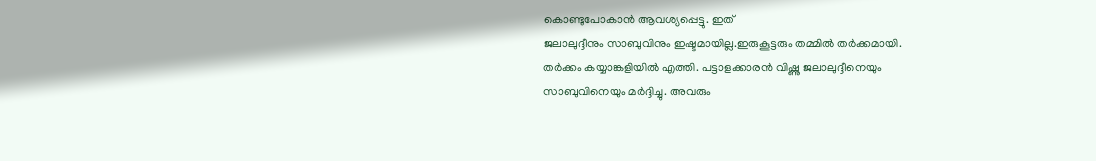കൊണ്ടുപോകാന്‍ ആവശ്യപ്പെട്ടു. ഇത്
ജലാലുദ്ദീനും സാബുവിനും ഇഷ്ടമായില്ല.ഇരുകൂട്ടരും തമ്മില്‍ തര്‍ക്കമായി.
തര്‍ക്കം കയ്യാങ്കളിയില്‍ എത്തി. പട്ടാളക്കാരന്‍ വിഷ്ണു ജലാലുദ്ദീനെയും
സാബുവിനെയും മര്‍ദ്ദിച്ചു. അവരും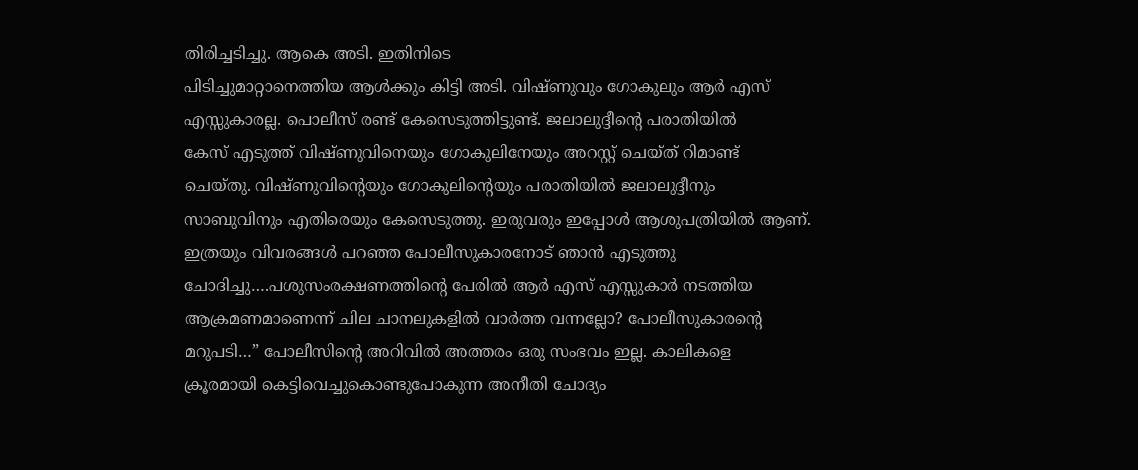തിരിച്ചടിച്ചു. ആകെ അടി. ഇതിനിടെ
പിടിച്ചുമാറ്റാനെത്തിയ ആള്‍ക്കും കിട്ടി അടി. വിഷ്ണുവും ഗോകുലും ആര്‍ എസ്
എസ്സുകാരല്ല. പൊലീസ് രണ്ട് കേസെടുത്തിട്ടുണ്ട്. ജലാലുദ്ദീന്റെ പരാതിയില്‍
കേസ് എടുത്ത് വിഷ്ണുവിനെയും ഗോകുലിനേയും അറസ്റ്റ് ചെയ്ത് റിമാണ്ട്
ചെയ്തു. വിഷ്ണുവിന്റെയും ഗോകുലിന്റെയും പരാതിയില്‍ ജലാലുദ്ദീനും
സാബുവിനും എതിരെയും കേസെടുത്തു. ഇരുവരും ഇപ്പോള്‍ ആശുപത്രിയില്‍ ആണ്.
ഇത്രയും വിവരങ്ങള്‍ പറഞ്ഞ പോലീസുകാരനോട് ഞാന്‍ എടുത്തു
ചോദിച്ചു….പശുസംരക്ഷണത്തിന്റെ പേരില്‍ ആര്‍ എസ് എസ്സുകാര്‍ നടത്തിയ
ആക്രമണമാണെന്ന് ചില ചാനലുകളില്‍ വാര്‍ത്ത വന്നല്ലോ? പോലീസുകാരന്റെ
മറുപടി…” പോലീസിന്റെ അറിവില്‍ അത്തരം ഒരു സംഭവം ഇല്ല. കാലികളെ
ക്രൂരമായി കെട്ടിവെച്ചുകൊണ്ടുപോകുന്ന അനീതി ചോദ്യം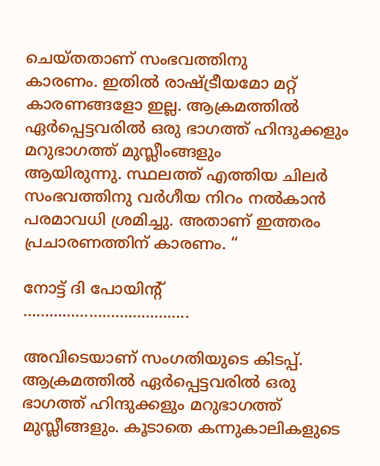ചെയ്തതാണ് സംഭവത്തിനു
കാരണം. ഇതില്‍ രാഷ്‌ട്രീയമോ മറ്റ് കാരണങ്ങളോ ഇല്ല. ആക്രമത്തില്‍
ഏര്‍പ്പെട്ടവരില്‍ ഒരു ഭാഗത്ത് ഹിന്ദുക്കളും മറുഭാഗത്ത് മുസ്ലീംങ്ങളും
ആയിരുന്നു. സ്ഥലത്ത് എത്തിയ ചിലര്‍ സംഭവത്തിനു വര്‍ഗീയ നിറം നല്‍കാന്‍
പരമാവധി ശ്രമിച്ചു. അതാണ്‌ ഇത്തരം പ്രചാരണത്തിന് കാരണം. “

നോട്ട് ദി പോയിന്റ്
………………………………..

അവിടെയാണ് സംഗതിയുടെ കിടപ്പ്. ആക്രമത്തില്‍ ഏര്‍പ്പെട്ടവരില്‍ ഒരു
ഭാഗത്ത് ഹിന്ദുക്കളും മറുഭാഗത്ത് മുസ്ലീങ്ങളും. കൂടാതെ കന്നുകാലികളുടെ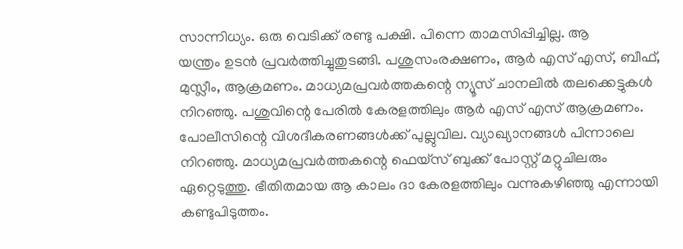സാന്നിധ്യം. ഒരു വെടിക്ക് രണ്ടു പക്ഷി. പിന്നെ താമസിപ്പിച്ചില്ല. ആ
യന്ത്രം ഉടന്‍ പ്രവര്‍ത്തിച്ചുതുടങ്ങി. പശുസംരക്ഷണം, ആര്‍ എസ് എസ്, ബീഫ്,
മുസ്ലീം, ആക്രമണം. മാധ്യമപ്രവര്‍ത്തകന്റെ ന്യൂസ് ചാനലില്‍ തലക്കെട്ടുകള്‍
നിറഞ്ഞു. പശുവിന്റെ പേരില്‍ കേരളത്തിലും ആര്‍ എസ് എസ് ആക്രമണം.
പോലീസിന്റെ വിശദീകരണങ്ങള്‍ക്ക് പുല്ലുവില. വ്യാഖ്യാനങ്ങള്‍ പിന്നാലെ
നിറഞ്ഞു. മാധ്യമപ്രവര്‍ത്തകന്റെ ഫെയ്സ് ബുക്ക് പോസ്റ്റ് മറ്റുചിലരും
ഏറ്റെടുത്തു. ഭീതിതമായ ആ കാലം ദാ കേരളത്തിലും വന്നുകഴിഞ്ഞു എന്നായി
കണ്ടുപിടുത്തം.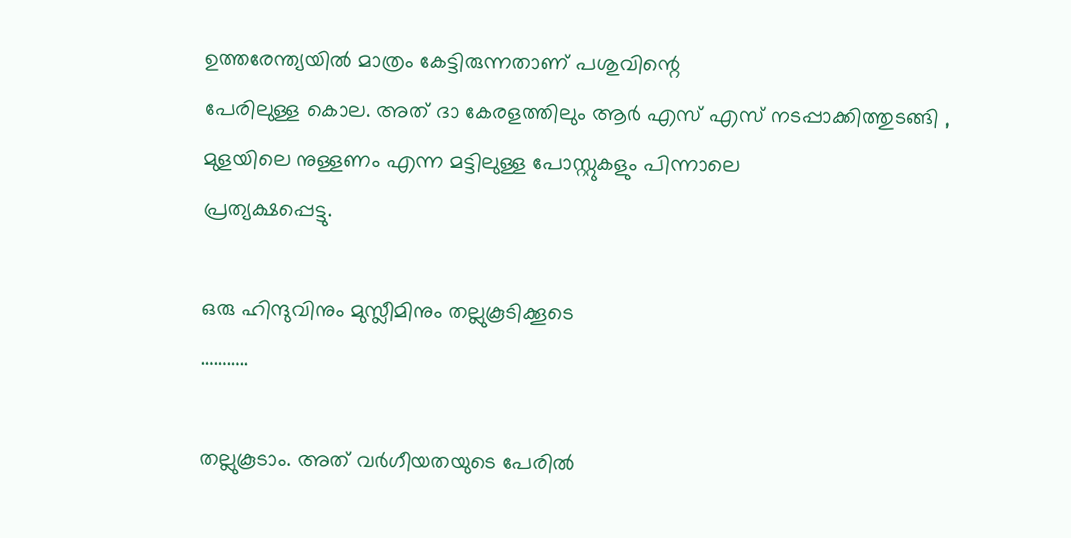ഉത്തരേന്ത്യയില്‍ മാത്രം കേട്ടിരുന്നതാണ് പശുവിന്റെ
പേരിലുള്ള കൊല. അത് ദാ കേരളത്തിലും ആര്‍ എസ് എസ് നടപ്പാക്കിത്തുടങ്ങി ,
മുളയിലെ നുള്ളണം എന്ന മട്ടിലുള്ള പോസ്റ്റുകളും പിന്നാലെ
പ്രത്യക്ഷപ്പെട്ടു.

ഒരു ഹിന്ദുവിനും മുസ്ലീമിനും തല്ലുകൂടിക്കൂടെ
………..

തല്ലുകൂടാം. അത് വര്‍ഗീയതയുടെ പേരില്‍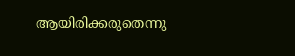ആയിരിക്കരുതെന്നു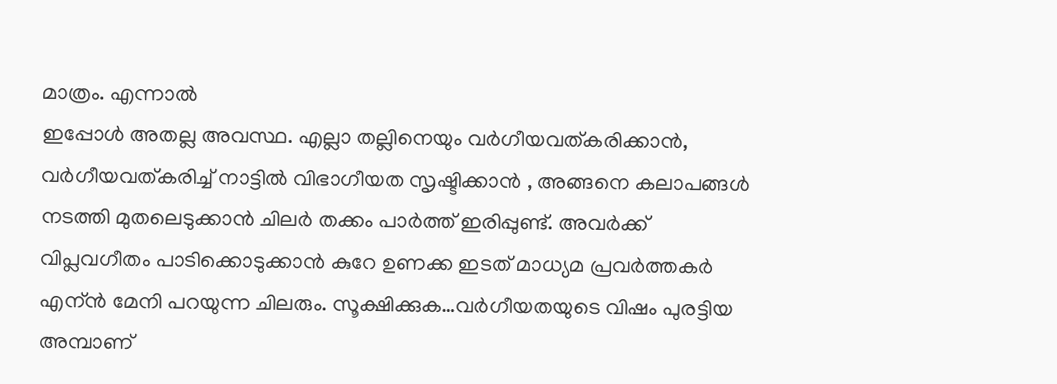മാത്രം. എന്നാല്‍
ഇപ്പോള്‍ അതല്ല അവസ്ഥ. എല്ലാ തല്ലിനെയും വര്‍ഗീയവത്കരിക്കാന്‍,
വര്‍ഗീയവത്കരിച്ച് നാട്ടില്‍ വിഭാഗീയത സൃഷ്ടിക്കാന്‍ , അങ്ങനെ കലാപങ്ങള്‍
നടത്തി മുതലെടുക്കാന്‍ ചിലര്‍ തക്കം പാര്‍ത്ത് ഇരിപ്പുണ്ട്. അവര്‍ക്ക്
വിപ്ലവഗീതം പാടിക്കൊടുക്കാന്‍ കുറേ ഉണക്ക ഇടത് മാധ്യമ പ്രവര്‍ത്തകര്‍
എന്ന്‍ മേനി പറയുന്ന ചിലരും. സൂക്ഷിക്കുക…വര്‍ഗീയതയുടെ വിഷം പുരട്ടിയ
അമ്പാണ്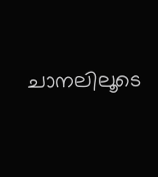ചാനലിലൂടെ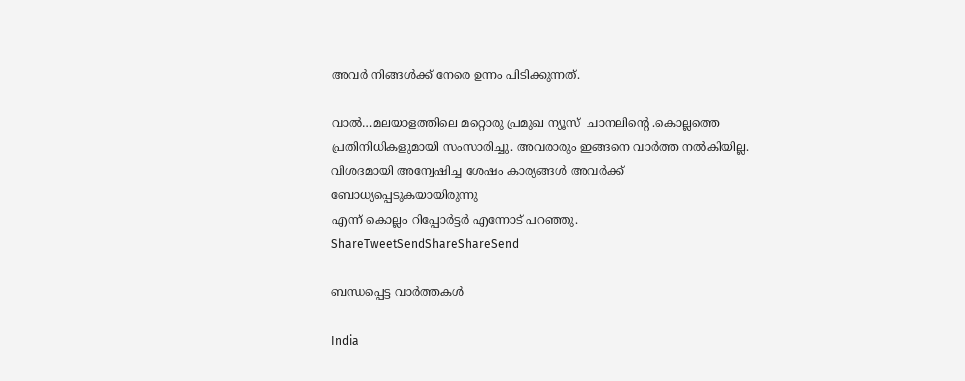അവര്‍ നിങ്ങള്‍ക്ക് നേരെ ഉന്നം പിടിക്കുന്നത്.

വാല്‍…മലയാളത്തിലെ മറ്റൊരു പ്രമുഖ ന്യൂസ്  ചാനലിന്റെ .കൊല്ലത്തെ
പ്രതിനിധികളുമായി സംസാരിച്ചു. അവരാരും ഇങ്ങനെ വാര്‍ത്ത നല്‍കിയില്ല.
വിശദമായി അന്വേഷിച്ച ശേഷം കാര്യങ്ങള്‍ അവര്‍ക്ക് ബോധ്യപ്പെടുകയായിരുന്നു
എന്ന് കൊല്ലം റിപ്പോര്‍ട്ടര്‍ എന്നോട് പറഞ്ഞു.
ShareTweetSendShareShareSend

ബന്ധപ്പെട്ട വാര്‍ത്തകള്‍

India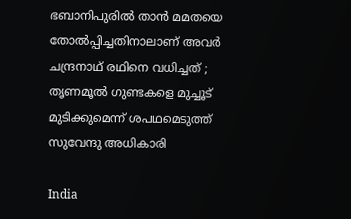ഭബാനിപുരിൽ താൻ മമതയെ തോൽപ്പിച്ചതിനാലാണ് അവർ ചന്ദ്രനാഥ് രഥിനെ വധിച്ചത് ; തൃണമൂൽ ഗുണ്ടകളെ മുച്ചൂട് മുടിക്കുമെന്ന് ശപഥമെടുത്ത് സുവേന്ദു അധികാരി

India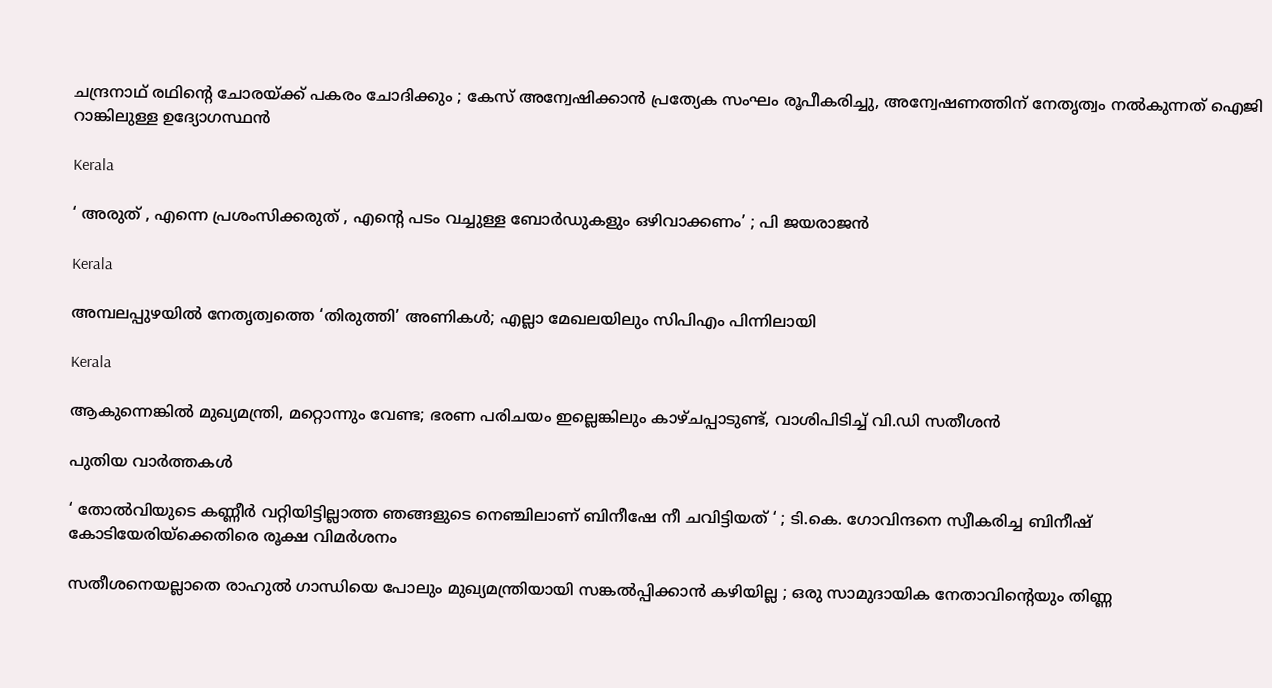ചന്ദ്രനാഥ് രഥിന്റെ ചോരയ്‌ക്ക് പകരം ചോദിക്കും ; കേസ് അന്വേഷിക്കാൻ പ്രത്യേക സംഘം രൂപീകരിച്ചു, അന്വേഷണത്തിന് നേതൃത്വം നൽകുന്നത് ഐജി റാങ്കിലുള്ള ഉദ്യോഗസ്ഥൻ

Kerala

‘ അരുത് , എന്നെ പ്രശംസിക്കരുത് , എന്റെ പടം വച്ചുള്ള ബോര്‍ഡുകളും ഒഴിവാക്കണം’ ; പി ജയരാജൻ

Kerala

അമ്പലപ്പുഴയില്‍ നേതൃത്വത്തെ ‘തിരുത്തി’ അണികള്‍; എല്ലാ മേഖലയിലും സിപിഎം പിന്നിലായി

Kerala

ആകുന്നെങ്കിൽ മുഖ്യമന്ത്രി, മറ്റൊന്നും വേണ്ട; ഭരണ പരിചയം ഇല്ലെങ്കിലും കാഴ്ചപ്പാടുണ്ട്, വാശിപിടിച്ച് വി.ഡി സതീശൻ

പുതിയ വാര്‍ത്തകള്‍

‘ തോൽവിയുടെ കണ്ണീർ വറ്റിയിട്ടില്ലാത്ത ഞങ്ങളുടെ നെഞ്ചിലാണ് ബിനീഷേ നീ ചവിട്ടിയത് ‘ ; ടി.കെ. ഗോവിന്ദനെ സ്വീകരിച്ച ബിനീഷ് കോടിയേരിയ്‌ക്കെതിരെ രൂക്ഷ വിമർശനം

സതീശനെയല്ലാതെ രാഹുൽ ഗാന്ധിയെ പോലും മുഖ്യമന്ത്രിയായി സങ്കൽപ്പിക്കാൻ കഴിയില്ല ; ഒരു സാമുദായിക നേതാവിന്റെയും തിണ്ണ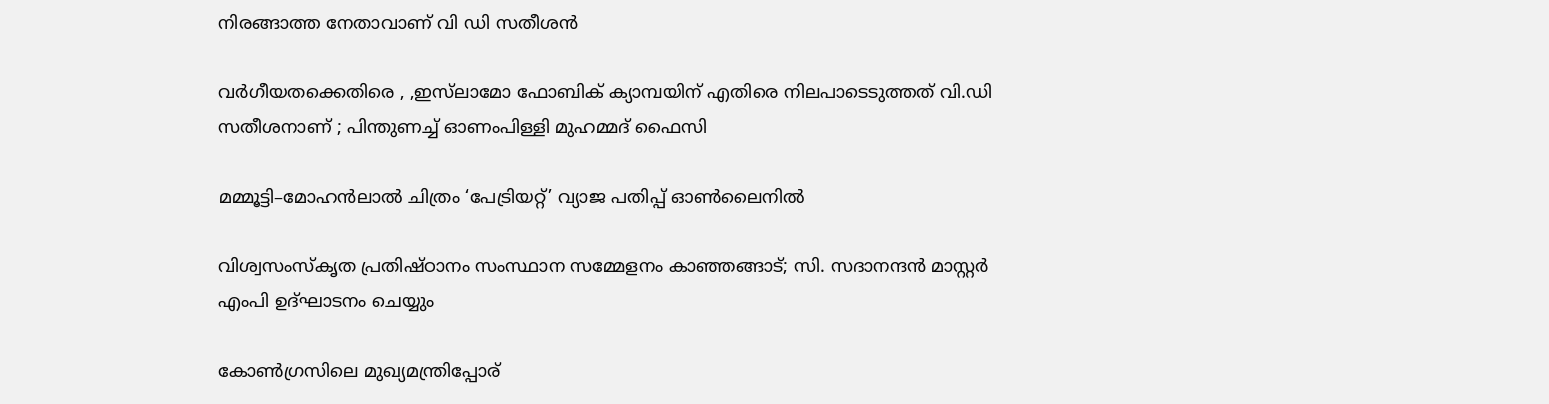നിരങ്ങാത്ത നേതാവാണ് വി ഡി സതീശൻ

വർഗീയതക്കെതിരെ , ,ഇസ്‌ലാമോ ഫോബിക് ക്യാമ്പയിന് എതിരെ നിലപാടെടുത്തത് വി.ഡി സതീശനാണ് ; പിന്തുണച്ച് ഓണംപിള്ളി മുഹമ്മദ് ഫൈസി

മമ്മൂട്ടി–മോഹൻലാൽ ചിത്രം ‘പേട്രിയറ്റ്’ വ്യാജ പതിപ്പ് ഓൺലൈനിൽ

വിശ്വസംസ്‌കൃത പ്രതിഷ്ഠാനം സംസ്ഥാന സമ്മേളനം കാഞ്ഞങ്ങാട്; സി. സദാനന്ദന്‍ മാസ്റ്റര്‍ എംപി ഉദ്ഘാടനം ചെയ്യും

കോൺഗ്രസിലെ മുഖ്യമന്ത്രിപ്പോര്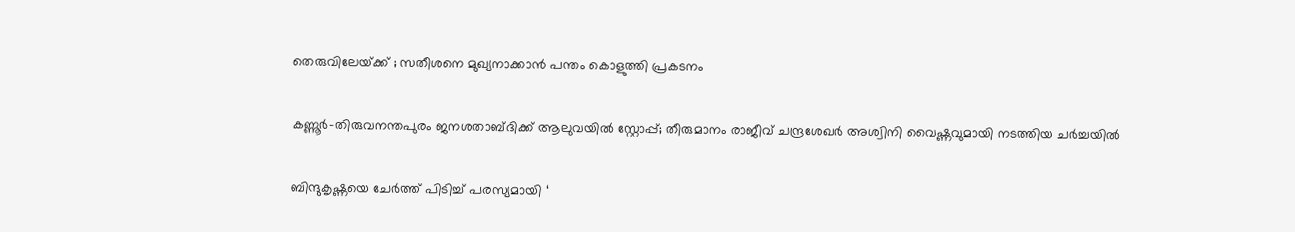തെരുവിലേയ്‌ക്ക് ; സതീശനെ മുഖ്യനാക്കാൻ പന്തം കൊളുത്തി പ്രകടനം

കണ്ണൂര്‍-തിരുവനന്തപുരം ജനശതാബ്ദിക്ക് ആലുവയിൽ സ്റ്റോപ്പ്; തീരുമാനം രാജീവ് ചന്ദ്രശേഖര്‍ അശ്വിനി വൈഷ്ണവുമായി നടത്തിയ ചർച്ചയിൽ

ബിന്ദുകൃഷ്ണയെ ചേർത്ത് പിടിച്ച് പരസ്യമായി ‘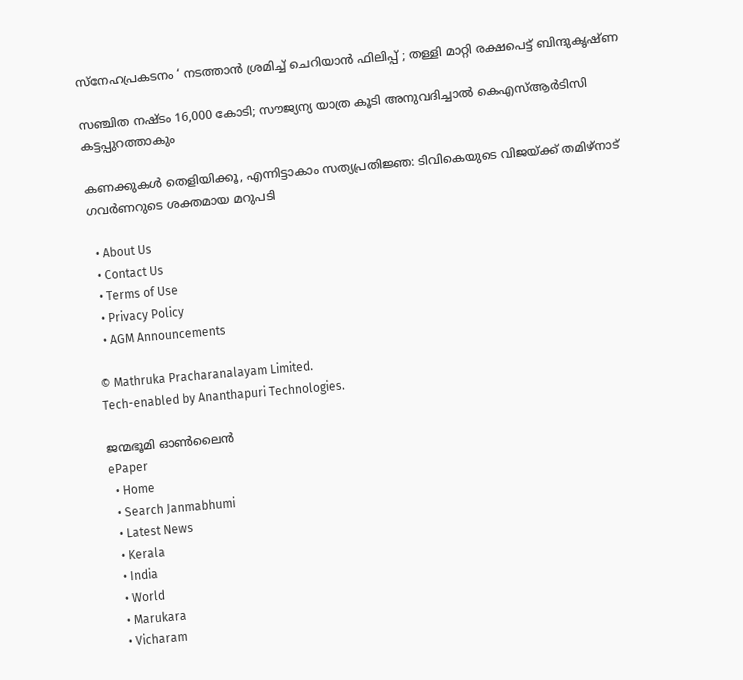സ്നേഹപ്രകടനം ‘ നടത്താൻ ശ്രമിച്ച് ചെറിയാൻ ഫിലിപ്പ് ; തള്ളി മാറ്റി രക്ഷപെട്ട് ബിന്ദുകൃഷ്ണ

സഞ്ചിത നഷ്ടം 16,000 കോടി; സൗജ്യന്യ യാത്ര കൂടി അനുവദിച്ചാല്‍ കെഎസ്ആര്‍ടിസി കട്ടപ്പുറത്താകും

കണക്കുകൾ തെളിയിക്കൂ, എന്നിട്ടാകാം സത്യപ്രതിജ്ഞ: ടിവികെയുടെ വിജയ്‌ക്ക് തമിഴ്‌നാട് ഗവർണറുടെ ശക്തമായ മറുപടി

  • About Us
  • Contact Us
  • Terms of Use
  • Privacy Policy
  • AGM Announcements

© Mathruka Pracharanalayam Limited.
Tech-enabled by Ananthapuri Technologies.

ജന്മഭൂമി ഓണ്‍ലൈന്‍
ePaper
  • Home
  • Search Janmabhumi
  • Latest News
  • Kerala
  • India
  • World
  • Marukara
  • Vicharam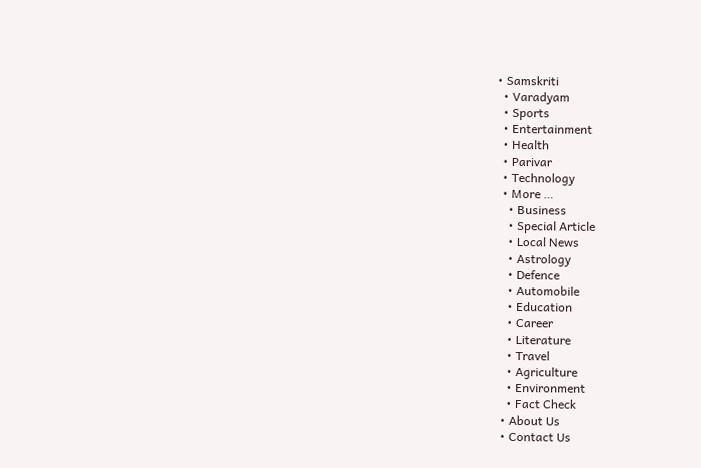• Samskriti
  • Varadyam
  • Sports
  • Entertainment
  • Health
  • Parivar
  • Technology
  • More …
    • Business
    • Special Article
    • Local News
    • Astrology
    • Defence
    • Automobile
    • Education
    • Career
    • Literature
    • Travel
    • Agriculture
    • Environment
    • Fact Check
  • About Us
  • Contact Us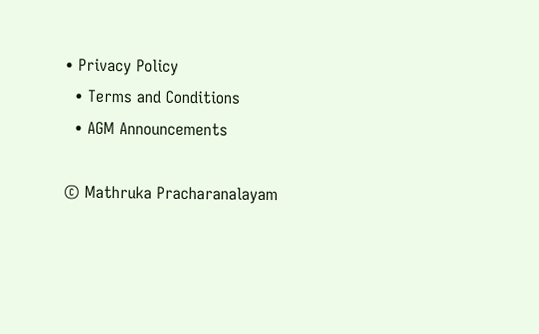• Privacy Policy
  • Terms and Conditions
  • AGM Announcements

© Mathruka Pracharanalayam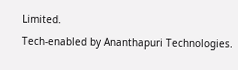Limited.
Tech-enabled by Ananthapuri Technologies.